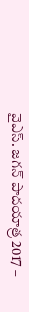వైఎస్‌. జ‌గ‌న్ పాద‌యాత్ర 2017 –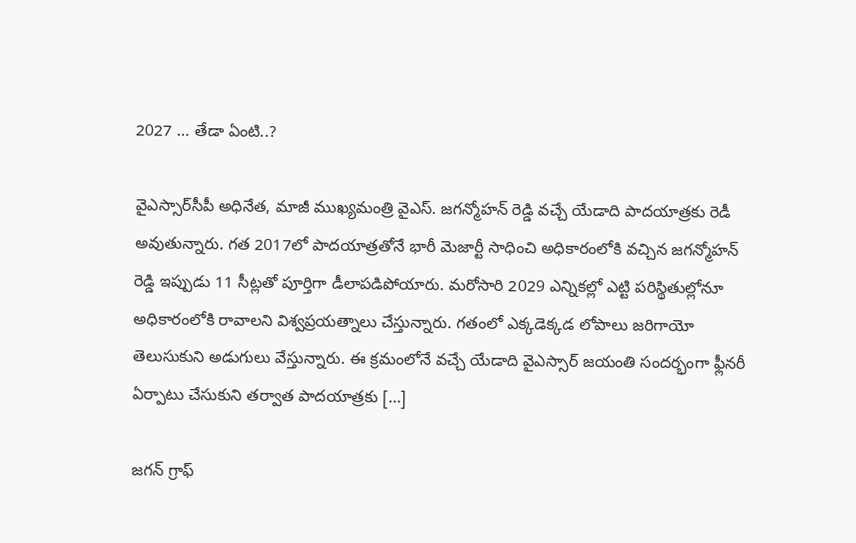2027 … తేడా ఏంటి..?

వైఎస్సార్‌సీపీ అధినేత‌, మాజీ ముఖ్య‌మంత్రి వైఎస్‌. జ‌గ‌న్మోహ‌న్ రెడ్డి వ‌చ్చే యేడాది పాద‌యాత్ర‌కు రెడీ అవుతున్నారు. గ‌త 2017లో పాద‌యాత్ర‌తోనే భారీ మెజార్టీ సాధించి అధికారంలోకి వ‌చ్చిన జ‌గ‌న్మోహ‌న్ రెడ్డి ఇప్పుడు 11 సీట్ల‌తో పూర్తిగా డీలాప‌డిపోయారు. మ‌రోసారి 2029 ఎన్నికల్లో ఎట్టి ప‌రిస్థితుల్లోనూ అధికారంలోకి రావాల‌ని విశ్వ‌ప్ర‌య‌త్నాలు చేస్తున్నారు. గ‌తంలో ఎక్క‌డెక్క‌డ లోపాలు జ‌రిగాయో తెలుసుకుని అడుగులు వేస్తున్నారు. ఈ క్ర‌మంలోనే వ‌చ్చే యేడాది వైఎస్సార్ జ‌యంతి సంద‌ర్భంగా ఫ్లీన‌రీ ఏర్పాటు చేసుకుని త‌ర్వాత పాద‌యాత్ర‌కు […]

జ‌గ‌న్ గ్రాఫ్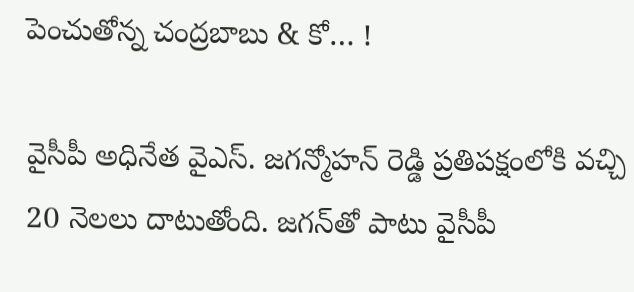పెంచుతోన్న చంద్ర‌బాబు & కో… !

వైసీపీ అధినేత వైఎస్‌. జ‌గ‌న్మోహ‌న్ రెడ్డి ప్ర‌తిప‌క్షంలోకి వ‌చ్చి 20 నెల‌లు దాటుతోంది. జ‌గ‌న్‌తో పాటు వైసీపీ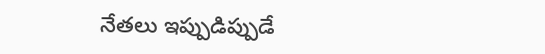నేత‌లు ఇప్పుడిప్పుడే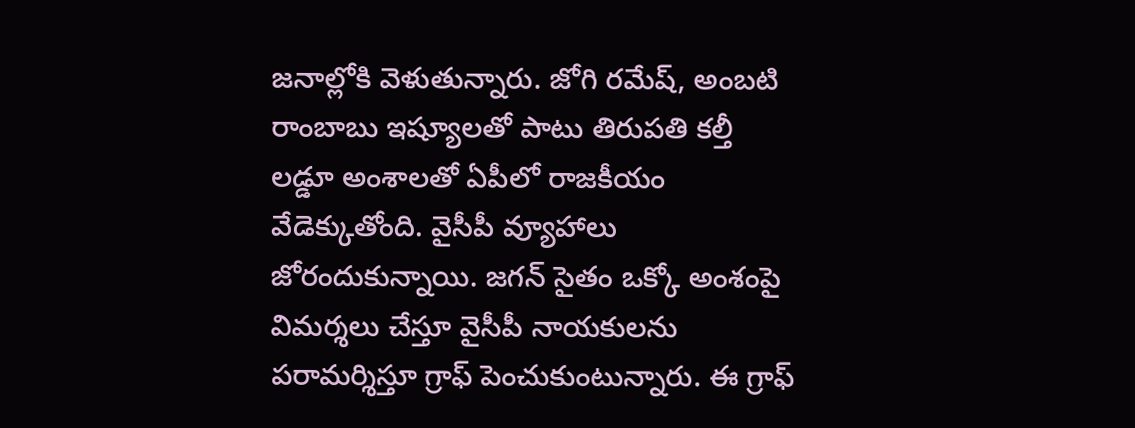జ‌నాల్లోకి వెళుతున్నారు. జోగి ర‌మేష్‌, అంబ‌టి రాంబాబు ఇష్యూల‌తో పాటు తిరుప‌తి క‌ల్తీ ల‌డ్డూ అంశాల‌తో ఏపీలో రాజ‌కీయం వేడెక్కుతోంది. వైసీపీ వ్యూహాలు జోరందుకున్నాయి. జ‌గ‌న్ సైతం ఒక్కో అంశంపై విమ‌ర్శ‌లు చేస్తూ వైసీపీ నాయ‌కుల‌ను ప‌రామ‌ర్శిస్తూ గ్రాఫ్ పెంచుకుంటున్నారు. ఈ గ్రాఫ్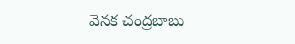వెన‌క చంద్ర‌బాబు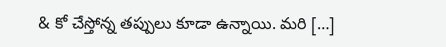& కో చేస్తోన్న త‌ప్పులు కూడా ఉన్నాయి. మ‌రి […]